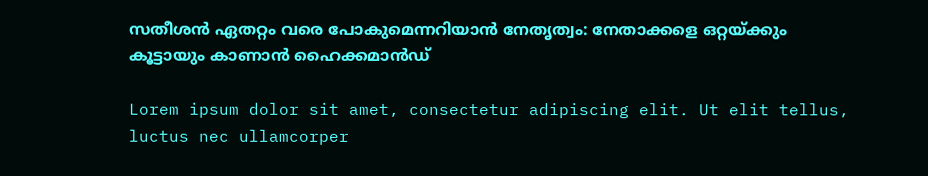സതീശൻ ഏതറ്റം വരെ പോകുമെന്നറിയാൻ നേതൃത്വം: നേതാക്കളെ ഒറ്റയ്ക്കും കൂട്ടായും കാണാൻ ഹൈക്കമാൻഡ്

Lorem ipsum dolor sit amet, consectetur adipiscing elit. Ut elit tellus, luctus nec ullamcorper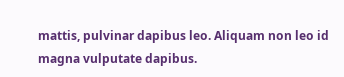mattis, pulvinar dapibus leo. Aliquam non leo id magna vulputate dapibus.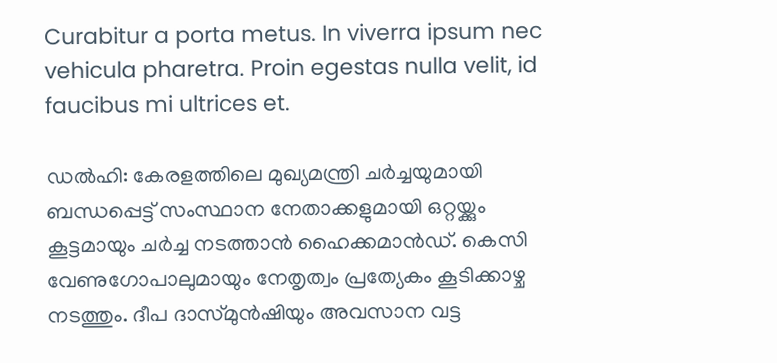Curabitur a porta metus. In viverra ipsum nec vehicula pharetra. Proin egestas nulla velit, id faucibus mi ultrices et.

ഡൽഹി: കേരളത്തിലെ മുഖ്യമന്ത്രി ചർച്ചയുമായി ബന്ധപ്പെട്ട് സംസ്ഥാന നേതാക്കളുമായി ഒറ്റയ്ക്കും കൂട്ടമായും ചർച്ച നടത്താൻ ഹൈക്കമാൻഡ്. കെസി വേണുഗോപാലുമായും നേതൃത്വം പ്രത്യേകം കൂടിക്കാഴ്ച നടത്തും. ദീപ ദാസ്മുൻഷിയും അവസാന വട്ട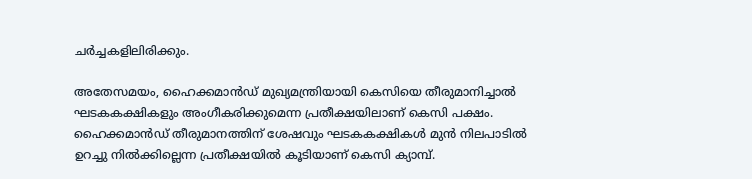ചർച്ചകളിലിരിക്കും.

അതേസമയം, ഹൈക്കമാൻഡ് മുഖ്യമന്ത്രിയായി കെസിയെ തീരുമാനിച്ചാൽ ഘടകകക്ഷികളും അംഗീകരിക്കുമെന്ന പ്രതീക്ഷയിലാണ് കെസി പക്ഷം. ഹൈക്കമാൻഡ് തീരുമാനത്തിന് ശേഷവും ഘടകകക്ഷികൾ മുൻ നിലപാടിൽ ഉറച്ചു നിൽക്കില്ലെന്ന പ്രതീക്ഷയിൽ കൂടിയാണ് കെസി ക്യാമ്പ്.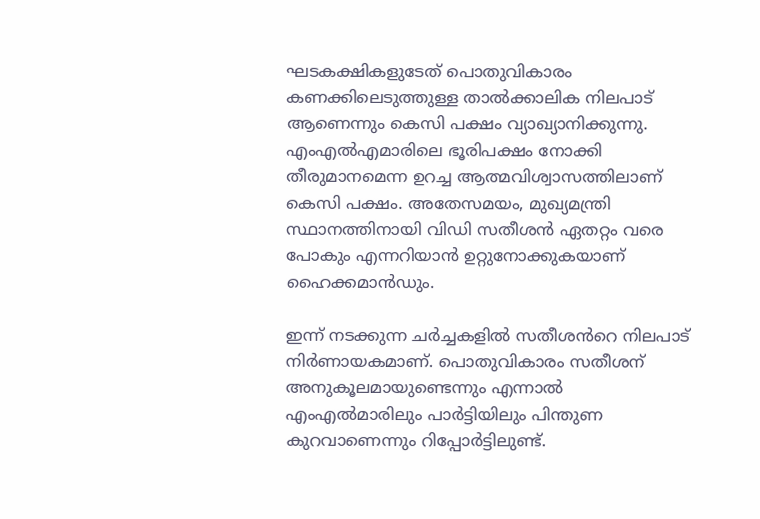ഘടകക്ഷികളുടേത് പൊതുവികാരം കണക്കിലെടുത്തുള്ള താൽക്കാലിക നിലപാട് ആണെന്നും കെസി പക്ഷം വ്യാഖ്യാനിക്കുന്നു. എംഎൽഎമാരിലെ ഭൂരിപക്ഷം നോക്കി തീരുമാനമെന്ന ഉറച്ച ആത്മവിശ്വാസത്തിലാണ് കെസി പക്ഷം. അതേസമയം, മുഖ്യമന്ത്രി സ്ഥാനത്തിനായി വിഡി സതീശൻ ഏതറ്റം വരെ പോകും എന്നറിയാൻ ഉറ്റുനോക്കുകയാണ് ഹൈക്കമാൻഡും.

ഇന്ന് നടക്കുന്ന ചർച്ചകളിൽ സതീശൻറെ നിലപാട് നിർണായകമാണ്. പൊതുവികാരം സതീശന് അനുകൂലമായുണ്ടെന്നും എന്നാൽ എംഎൽമാരിലും പാർട്ടിയിലും പിന്തുണ കുറവാണെന്നും റിപ്പോർട്ടിലുണ്ട്.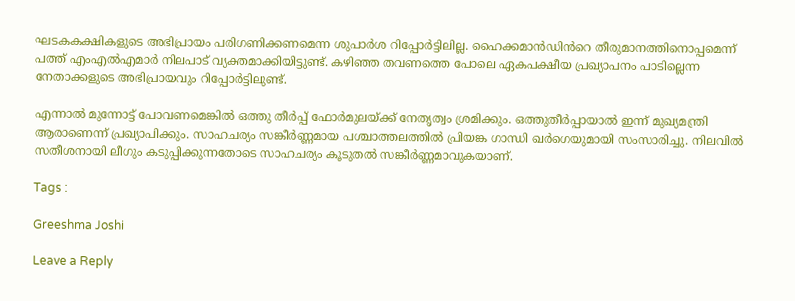ഘടകകക്ഷികളുടെ അഭിപ്രായം പരിഗണിക്കണമെന്ന ശുപാർശ റിപ്പോർട്ടിലില്ല. ഹൈക്കമാൻഡിൻറെ തീരുമാനത്തിനൊപ്പമെന്ന് പത്ത് എംഎൽഎമാർ നിലപാ‌ട് വ്യക്തമാക്കിയിട്ടുണ്ട്. കഴിഞ്ഞ തവണത്തെ പോലെ ഏകപക്ഷീയ പ്രഖ്യാപനം പാടില്ലെന്ന‌ നേതാക്കളുടെ അഭിപ്രായവും റിപ്പോർട്ടിലുണ്ട്.

എന്നാൽ മുന്നോട്ട് പോവണമെങ്കിൽ ഒത്തു തീർപ്പ് ഫോർമുലയ്ക്ക് നേതൃത്വം ശ്രമിക്കും. ഒത്തുതീർപ്പായാൽ ഇന്ന് മുഖ്യമന്ത്രി ആരാണെന്ന് പ്രഖ്യാപിക്കും. സാഹചര്യം സങ്കീർണ്ണമായ പശ്ചാത്തലത്തിൽ പ്രിയങ്ക ഗാന്ധി ഖർഗെയുമായി സംസാരിച്ചു. നിലവിൽ സതീശനായി ലീഗും കടുപ്പിക്കുന്നതോടെ സാഹചര്യം കൂടുതൽ സങ്കീർണ്ണമാവുകയാണ്.

Tags :

Greeshma Joshi

Leave a Reply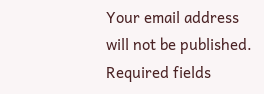Your email address will not be published. Required fields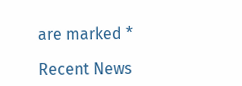are marked *

Recent News